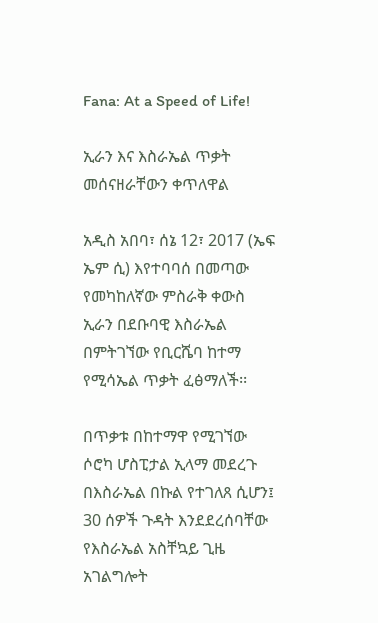Fana: At a Speed of Life!

ኢራን እና እስራኤል ጥቃት መሰናዘራቸውን ቀጥለዋል

አዲስ አበባ፣ ሰኔ 12፣ 2017 (ኤፍ ኤም ሲ) እየተባባሰ በመጣው የመካከለኛው ምስራቅ ቀውስ ኢራን በደቡባዊ እስራኤል በምትገኘው የቢርሼባ ከተማ የሚሳኤል ጥቃት ፈፅማለች፡፡

በጥቃቱ በከተማዋ የሚገኘው ሶሮካ ሆስፒታል ኢላማ መደረጉ በእስራኤል በኩል የተገለጸ ሲሆን፤ 30 ሰዎች ጉዳት እንደደረሰባቸው የእስራኤል አስቸኳይ ጊዜ አገልግሎት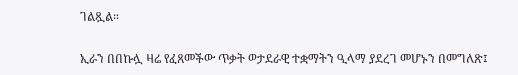ገልጿል።

ኢራን በበኩሏ ዛሬ የፈጸመችው ጥቃት ወታደራዊ ተቋማትን ዒላማ ያደረገ መሆኑን በመግለጽ፤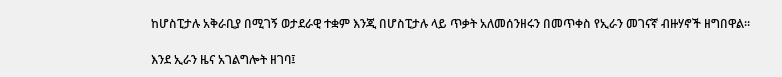ከሆስፒታሉ አቅራቢያ በሚገኝ ወታደራዊ ተቋም እንጂ በሆስፒታሉ ላይ ጥቃት አለመሰንዘሩን በመጥቀስ የኢራን መገናኛ ብዙሃኖች ዘግበዋል።

እንደ ኢራን ዜና አገልግሎት ዘገባ፤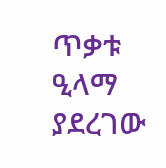ጥቃቱ ዒላማ ያደረገው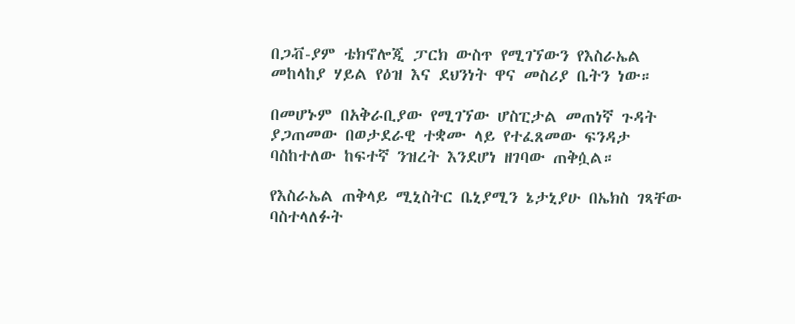በጋቭ-ያም ቴክኖሎጂ ፓርክ ውስጥ የሚገኘውን የእስራኤል መከላከያ ሃይል የዕዝ እና ደህንነት ዋና መስሪያ ቤትን ነው።

በመሆኑም በአቅራቢያው የሚገኘው ሆስፒታል መጠነኛ ጉዳት ያጋጠመው በወታደራዊ ተቋሙ ላይ የተፈጸመው ፍንዳታ ባስከተለው ከፍተኛ ንዝረት እንደሆነ ዘገባው ጠቅሷል።

የእስራኤል ጠቅላይ ሚኒስትር ቤኒያሚን ኔታኒያሁ በኤክስ ገጻቸው ባስተላለፉት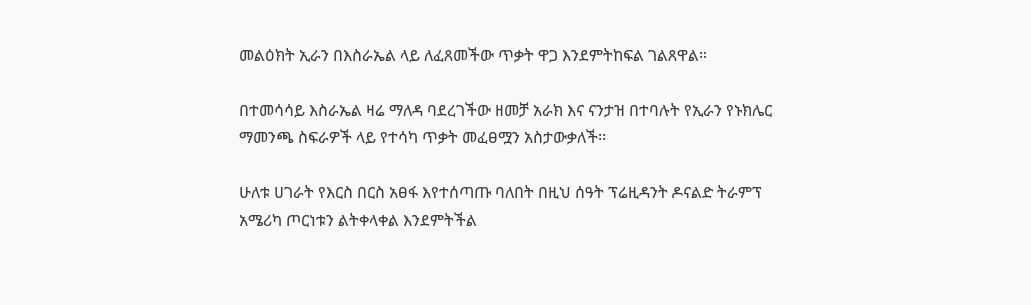መልዕክት ኢራን በእስራኤል ላይ ለፈጸመችው ጥቃት ዋጋ እንደምትከፍል ገልጸዋል።

በተመሳሳይ እስራኤል ዛሬ ማለዳ ባደረገችው ዘመቻ አራክ እና ናንታዝ በተባሉት የኢራን የኑክሌር ማመንጫ ስፍራዎች ላይ የተሳካ ጥቃት መፈፀሟን አስታውቃለች፡፡

ሁለቱ ሀገራት የእርስ በርስ አፀፋ እየተሰጣጡ ባለበት በዚህ ሰዓት ፕሬዚዳንት ዶናልድ ትራምፕ አሜሪካ ጦርነቱን ልትቀላቀል እንደምትችል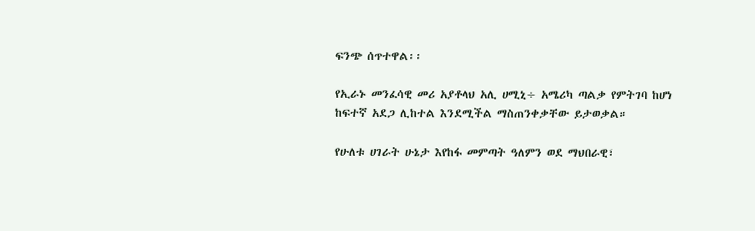ፍንጭ ሰጥተዋል፡፡

የኢራኑ መንፈሳዊ መሪ አያቶላህ አሊ ሀሚኒ÷ አሜሪካ ጣልቃ የምትገባ ከሆነ ከፍተኛ አደጋ ሊከተል እንደሚችል ማስጠንቀቃቸው ይታወቃል።

የሁለቱ ሀገራት ሁኔታ እየከፋ መምጣት ዓለምን ወደ ማህበራዊ፣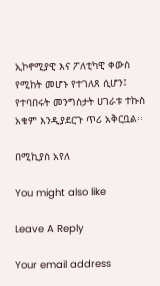ኢኮኖሚያዊ እና ፖለቲካዊ ቀውስ የሚከት መሆኑ የተገለጸ ሲሆን፤ የተባበሩት መንግስታት ሀገራቱ ተኩስ አቁም እንዲያደርጉ ጥሪ አቅርቧል፡፡

በሚኪያስ አየለ

You might also like

Leave A Reply

Your email address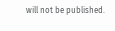will not be published.